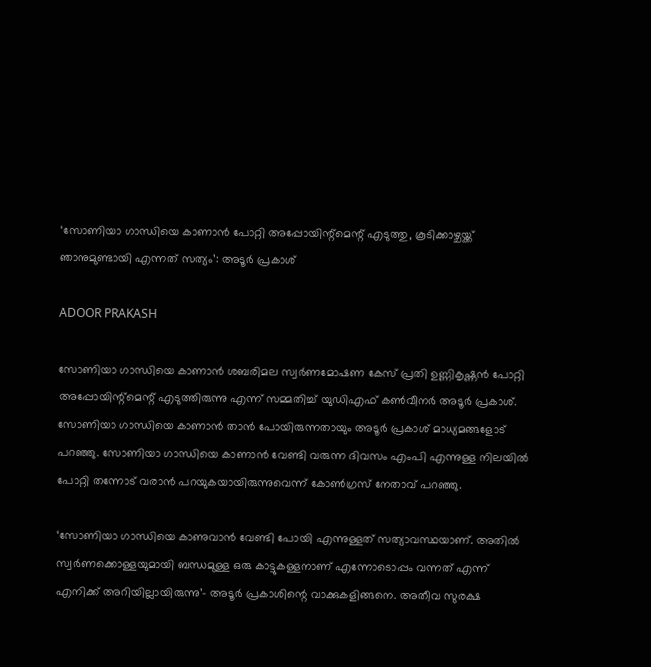‘സോണിയാ ഗാന്ധിയെ കാണാൻ പോറ്റി അപ്പോയിന്റ്മെന്റ് എടുത്തു, കൂടിക്കാഴ്ചയ്ക്ക് ഞാനുമുണ്ടായി എന്നത് സത്യം’: അടൂർ പ്രകാശ്

ADOOR PRAKASH

സോണിയാ ഗാന്ധിയെ കാണാൻ ശബരിമല സ്വർണമോഷണ കേസ് പ്രതി ഉണ്ണികൃഷ്ണൻ പോറ്റി അപ്പോയിന്റ്മെന്റ് എടുത്തിരുന്നു എന്ന് സമ്മതിച്ച് യുഡിഎഫ് കൺവീനർ അടൂർ പ്രകാശ്. സോണിയാ ഗാന്ധിയെ കാണാൻ താൻ പോയിരുന്നതായും അടൂർ പ്രകാശ് മാധ്യമങ്ങളോട് പറഞ്ഞു. സോണിയാ ഗാന്ധിയെ കാണാൻ വേണ്ടി വരുന്ന ദിവസം എംപി എന്നുള്ള നിലയിൽ പോറ്റി തന്നോട് വരാൻ പറയുകയായിരുന്നുവെന്ന് കോൺഗ്രസ് നേതാവ് പറഞ്ഞു.

‘സോണിയാ ഗാന്ധിയെ കാണുവാൻ വേണ്ടി പോയി എന്നുള്ളത് സത്യാവസ്ഥയാണ്. അതിൽ സ്വർണക്കൊള്ളയുമായി ബന്ധമുള്ള ഒരു കാട്ടുകള്ളനാണ് എന്നോടൊപ്പം വന്നത് എന്ന് എനിക്ക് അറിയില്ലായിരുന്നു’- അടൂർ പ്രകാശിന്റെ വാക്കുകളിങ്ങനെ. അതീവ സുരക്ഷ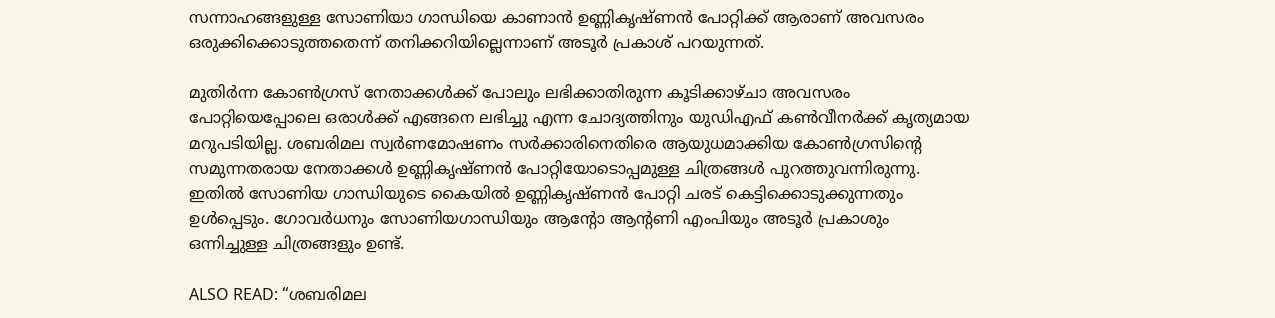സന്നാഹങ്ങളുള്ള സോണിയാ ഗാന്ധിയെ കാണാൻ ഉണ്ണികൃഷ്ണൻ പോറ്റിക്ക് ആരാണ് അവസരം ഒരുക്കിക്കൊടുത്തതെന്ന് തനിക്കറിയില്ലെന്നാണ് അടൂർ പ്രകാശ് പറയുന്നത്.

മുതിർന്ന കോൺഗ്രസ് നേതാക്കൾക്ക് പോലും ലഭിക്കാതിരുന്ന കൂടിക്കാഴ്ചാ അവസരം പോറ്റിയെപ്പോലെ ഒരാൾക്ക് എങ്ങനെ ലഭിച്ചു എന്ന ചോദ്യത്തിനും യുഡിഎഫ് കൺവീനർക്ക് കൃത്യമായ മറുപടിയില്ല. ശബരിമല സ്വർണമോഷണം സർക്കാരിനെതിരെ ആയുധമാക്കിയ കോൺഗ്രസിന്റെ സമുന്നതരായ നേതാക്കൾ ഉണ്ണികൃഷ്ണൻ പോറ്റിയോടൊപ്പമുള്ള ചിത്രങ്ങൾ പുറത്തുവന്നിരുന്നു. ഇതിൽ സോണിയ ഗാന്ധിയുടെ കൈയിൽ ഉണ്ണികൃഷ്ണൻ പോറ്റി ചരട് കെട്ടിക്കൊ‌ടുക്കുന്നതും ഉൾപ്പെടും. ഗോവർധനും സോണിയഗാന്ധിയും ആൻ്റോ ആൻ്റണി എംപിയും അടൂർ പ്രകാശും ഒന്നിച്ചുള്ള ചിത്രങ്ങളും ഉണ്ട്.

ALSO READ: “ശബരിമല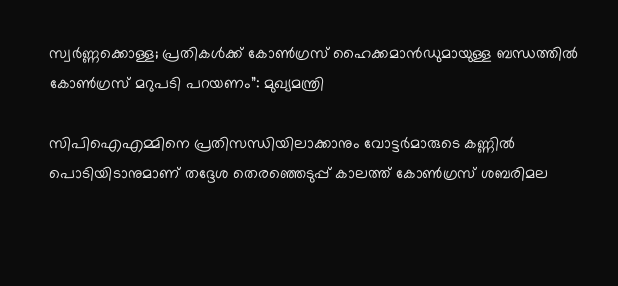സ്വർണ്ണക്കൊള്ള; പ്രതികൾക്ക് കോൺഗ്രസ് ഹൈക്കമാൻഡുമായുള്ള ബന്ധത്തിൽ കോൺഗ്രസ് മറുപടി പറയണം”: മുഖ്യമന്ത്രി

സിപിഐഎമ്മിനെ പ്രതിസന്ധിയിലാക്കാനും വോട്ടർമാരുടെ കണ്ണിൽ പൊടിയിടാനുമാണ് തദ്ദേശ തെരഞ്ഞെടുപ്പ് കാലത്ത് കോൺഗ്രസ് ശബരിമല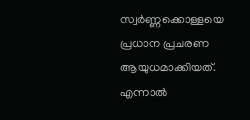സ്വർണ്ണക്കൊള്ളയെ പ്രധാന പ്രചരണ ആയുധമാക്കിയത്. എന്നാൽ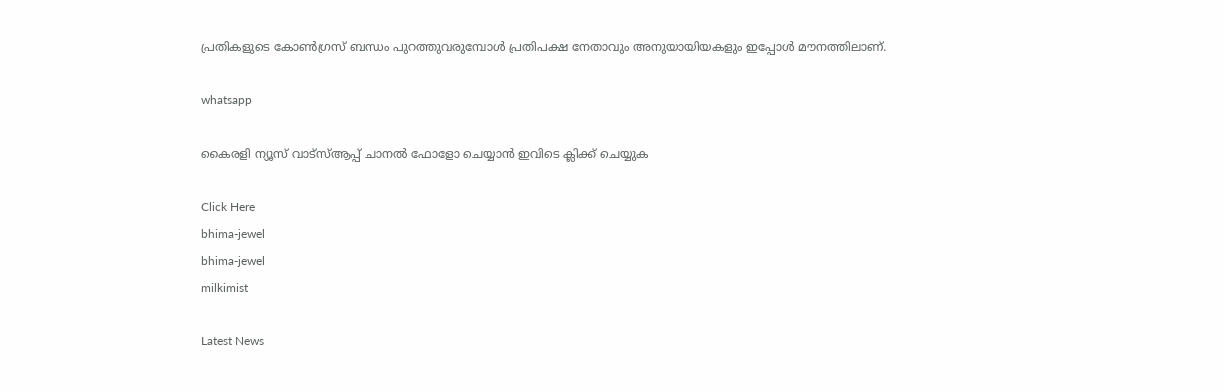പ്രതികളുടെ കോൺഗ്രസ് ബന്ധം പുറത്തുവരുമ്പോൾ പ്രതിപക്ഷ നേതാവും അനുയായിയകളും ഇപ്പോൾ മൗനത്തിലാണ്.

whatsapp

കൈരളി ന്യൂസ് വാട്‌സ്ആപ്പ് ചാനല്‍ ഫോളോ ചെയ്യാന്‍ ഇവിടെ ക്ലിക്ക് ചെയ്യുക

Click Here
bhima-jewel
bhima-jewel
milkimist

Latest News